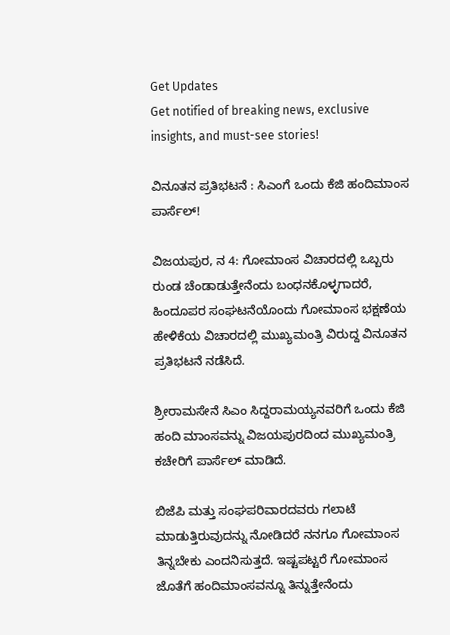Get Updates
Get notified of breaking news, exclusive insights, and must-see stories!

ವಿನೂತನ ಪ್ರತಿಭಟನೆ : ಸಿಎಂಗೆ ಒಂದು ಕೆಜಿ ಹಂದಿಮಾಂಸ ಪಾರ್ಸೆಲ್!

ವಿಜಯಪುರ, ನ 4: ಗೋಮಾಂಸ ವಿಚಾರದಲ್ಲಿ ಒಬ್ಬರು ರುಂಡ ಚೆಂಡಾಡುತ್ತೇನೆಂದು ಬಂಧನಕೊಳ್ಳಗಾದರೆ, ಹಿಂದೂಪರ ಸಂಘಟನೆಯೊಂದು ಗೋಮಾಂಸ ಭಕ್ಷಣೆಯ ಹೇಳಿಕೆಯ ವಿಚಾರದಲ್ಲಿ ಮುಖ್ಯಮಂತ್ರಿ ವಿರುದ್ದ ವಿನೂತನ ಪ್ರತಿಭಟನೆ ನಡೆಸಿದೆ.

ಶ್ರೀರಾಮಸೇನೆ ಸಿಎಂ ಸಿದ್ದರಾಮಯ್ಯನವರಿಗೆ ಒಂದು ಕೆಜಿ ಹಂದಿ ಮಾಂಸವನ್ನು ವಿಜಯಪುರದಿಂದ ಮುಖ್ಯಮಂತ್ರಿ ಕಚೇರಿಗೆ ಪಾರ್ಸೆಲ್ ಮಾಡಿದೆ.

ಬಿಜೆಪಿ ಮತ್ತು ಸಂಘಪರಿವಾರದವರು ಗಲಾಟೆ ಮಾಡುತ್ತಿರುವುದನ್ನು ನೋಡಿದರೆ ನನಗೂ ಗೋಮಾಂಸ ತಿನ್ನಬೇಕು ಎಂದನಿಸುತ್ತದೆ. ಇಷ್ಟಪಟ್ಟರೆ ಗೋಮಾಂಸ ಜೊತೆಗೆ ಹಂದಿಮಾಂಸವನ್ನೂ ತಿನ್ನುತ್ತೇನೆಂದು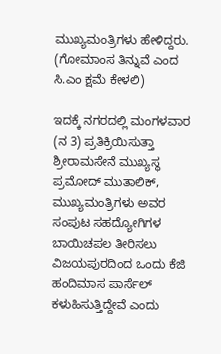ಮುಖ್ಯಮಂತ್ರಿಗಳು ಹೇಳಿದ್ದರು. (ಗೋಮಾಂಸ ತಿನ್ನುವೆ ಎಂದ ಸಿ.ಎಂ ಕ್ಷಮೆ ಕೇಳಲಿ)

ಇದಕ್ಕೆ ನಗರದಲ್ಲಿ ಮಂಗಳವಾರ (ನ 3) ಪ್ರತಿಕ್ರಿಯಿಸುತ್ತಾ ಶ್ರೀರಾಮಸೇನೆ ಮುಖ್ಯಸ್ಥ ಪ್ರಮೋದ್ ಮುತಾಲಿಕ್, ಮುಖ್ಯಮಂತ್ರಿಗಳು ಅವರ ಸಂಪುಟ ಸಹದ್ಯೋಗಿಗಳ ಬಾಯಿಚಪಲ ತೀರಿಸಲು ವಿಜಯಪುರದಿಂದ ಒಂದು ಕೆಜಿ ಹಂದಿಮಾಸ ಪಾರ್ಸೆಲ್ ಕಳುಹಿಸುತ್ತಿದ್ದೇವೆ ಎಂದು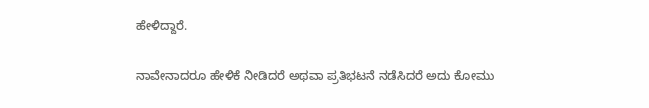ಹೇಳಿದ್ದಾರೆ.

ನಾವೇನಾದರೂ ಹೇಳಿಕೆ ನೀಡಿದರೆ ಅಥವಾ ಪ್ರತಿಭಟನೆ ನಡೆಸಿದರೆ ಅದು ಕೋಮು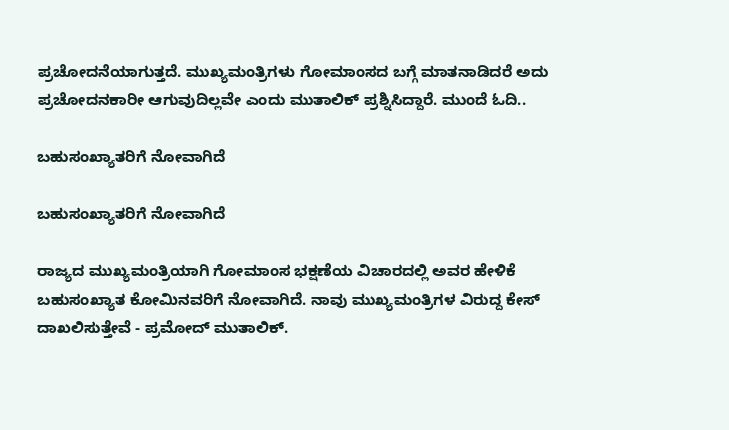ಪ್ರಚೋದನೆಯಾಗುತ್ತದೆ. ಮುಖ್ಯಮಂತ್ರಿಗಳು ಗೋಮಾಂಸದ ಬಗ್ಗೆ ಮಾತನಾಡಿದರೆ ಅದು ಪ್ರಚೋದನಕಾರೀ ಆಗುವುದಿಲ್ಲವೇ ಎಂದು ಮುತಾಲಿಕ್ ಪ್ರಶ್ನಿಸಿದ್ದಾರೆ. ಮುಂದೆ ಓದಿ..

ಬಹುಸಂಖ್ಯಾತರಿಗೆ ನೋವಾಗಿದೆ

ಬಹುಸಂಖ್ಯಾತರಿಗೆ ನೋವಾಗಿದೆ

ರಾಜ್ಯದ ಮುಖ್ಯಮಂತ್ರಿಯಾಗಿ ಗೋಮಾಂಸ ಭಕ್ಷಣೆಯ ವಿಚಾರದಲ್ಲಿ ಅವರ ಹೇಳಿಕೆ ಬಹುಸಂಖ್ಯಾತ ಕೋಮಿನವರಿಗೆ ನೋವಾಗಿದೆ. ನಾವು ಮುಖ್ಯಮಂತ್ರಿಗಳ ವಿರುದ್ದ ಕೇಸ್ ದಾಖಲಿಸುತ್ತೇವೆ - ಪ್ರಮೋದ್ ಮುತಾಲಿಕ್.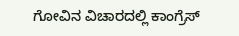ಗೋವಿನ ವಿಚಾರದಲ್ಲಿ ಕಾಂಗ್ರೆಸ್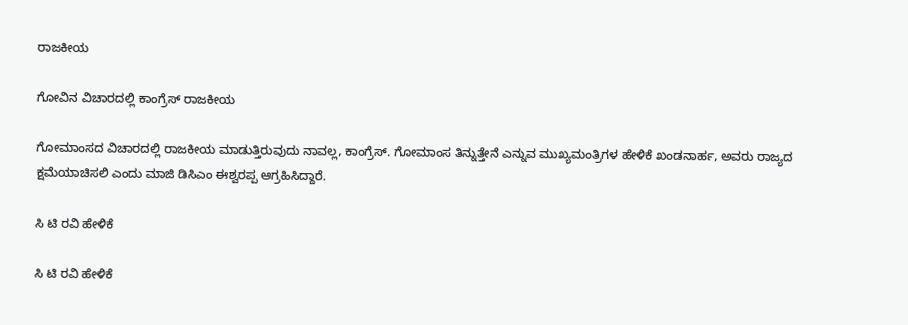ರಾಜಕೀಯ

ಗೋವಿನ ವಿಚಾರದಲ್ಲಿ ಕಾಂಗ್ರೆಸ್ ರಾಜಕೀಯ

ಗೋಮಾಂಸದ ವಿಚಾರದಲ್ಲಿ ರಾಜಕೀಯ ಮಾಡುತ್ತಿರುವುದು ನಾವಲ್ಲ, ಕಾಂಗ್ರೆಸ್. ಗೋಮಾಂಸ ತಿನ್ನುತ್ತೇನೆ ಎನ್ನುವ ಮುಖ್ಯಮಂತ್ರಿಗಳ ಹೇಳಿಕೆ ಖಂಡನಾರ್ಹ, ಅವರು ರಾಜ್ಯದ ಕ್ಷಮೆಯಾಚಿಸಲಿ ಎಂದು ಮಾಜಿ ಡಿಸಿಎಂ ಈಶ್ವರಪ್ಪ ಆಗ್ರಹಿಸಿದ್ದಾರೆ.

ಸಿ ಟಿ ರವಿ ಹೇಳಿಕೆ

ಸಿ ಟಿ ರವಿ ಹೇಳಿಕೆ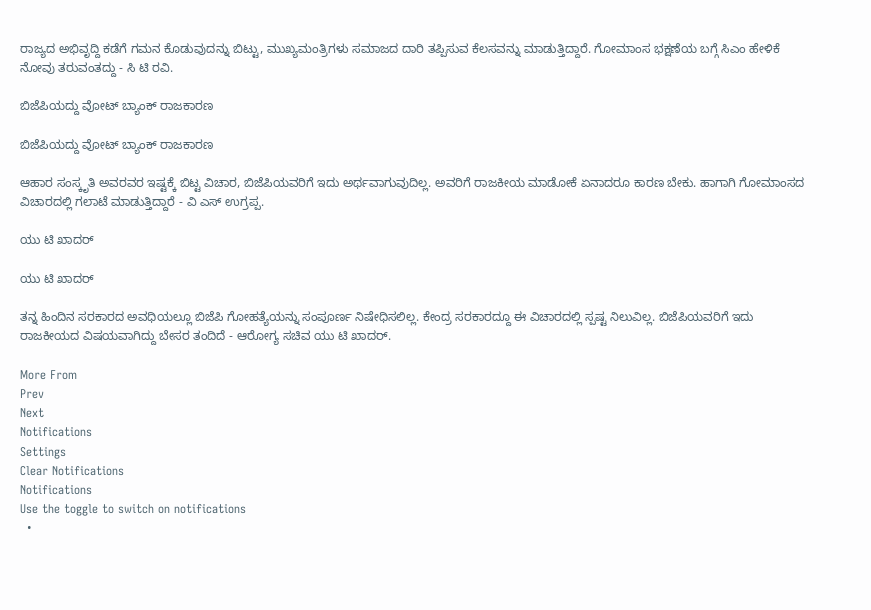ರಾಜ್ಯದ ಅಭಿವೃದ್ದಿ ಕಡೆಗೆ ಗಮನ ಕೊಡುವುದನ್ನು ಬಿಟ್ಟು, ಮುಖ್ಯಮಂತ್ರಿಗಳು ಸಮಾಜದ ದಾರಿ ತಪ್ಪಿಸುವ ಕೆಲಸವನ್ನು ಮಾಡುತ್ತಿದ್ದಾರೆ. ಗೋಮಾಂಸ ಭಕ್ಷಣೆಯ ಬಗ್ಗೆ ಸಿಎಂ ಹೇಳಿಕೆ ನೋವು ತರುವಂತದ್ದು - ಸಿ ಟಿ ರವಿ.

ಬಿಜೆಪಿಯದ್ದು ವೋಟ್ ಬ್ಯಾಂಕ್ ರಾಜಕಾರಣ

ಬಿಜೆಪಿಯದ್ದು ವೋಟ್ ಬ್ಯಾಂಕ್ ರಾಜಕಾರಣ

ಆಹಾರ ಸಂಸ್ಕೃತಿ ಅವರವರ ಇಷ್ಟಕ್ಕೆ ಬಿಟ್ಟ ವಿಚಾರ, ಬಿಜೆಪಿಯವರಿಗೆ ಇದು ಅರ್ಥವಾಗುವುದಿಲ್ಲ. ಅವರಿಗೆ ರಾಜಕೀಯ ಮಾಡೋಕೆ ಏನಾದರೂ ಕಾರಣ ಬೇಕು. ಹಾಗಾಗಿ ಗೋಮಾಂಸದ ವಿಚಾರದಲ್ಲಿ ಗಲಾಟೆ ಮಾಡುತ್ತಿದ್ದಾರೆ - ವಿ ಎಸ್ ಉಗ್ರಪ್ಪ.

ಯು ಟಿ ಖಾದರ್

ಯು ಟಿ ಖಾದರ್

ತನ್ನ ಹಿಂದಿನ ಸರಕಾರದ ಅವಧಿಯಲ್ಲೂ ಬಿಜೆಪಿ ಗೋಹತ್ಯೆಯನ್ನು ಸಂಪೂರ್ಣ ನಿಷೇಧಿಸಲಿಲ್ಲ. ಕೇಂದ್ರ ಸರಕಾರದ್ದೂ ಈ ವಿಚಾರದಲ್ಲಿ ಸ್ಪಷ್ಟ ನಿಲುವಿಲ್ಲ. ಬಿಜೆಪಿಯವರಿಗೆ ಇದು ರಾಜಕೀಯದ ವಿಷಯವಾಗಿದ್ದು ಬೇಸರ ತಂದಿದೆ - ಆರೋಗ್ಯ ಸಚಿವ ಯು ಟಿ ಖಾದರ್.

More From
Prev
Next
Notifications
Settings
Clear Notifications
Notifications
Use the toggle to switch on notifications
  •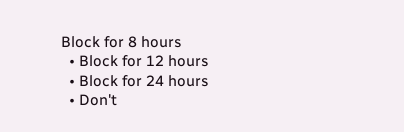Block for 8 hours
  • Block for 12 hours
  • Block for 24 hours
  • Don't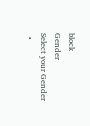block
Gender
Select your Gender
  •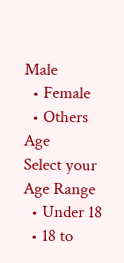Male
  • Female
  • Others
Age
Select your Age Range
  • Under 18
  • 18 to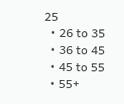25
  • 26 to 35
  • 36 to 45
  • 45 to 55
  • 55+